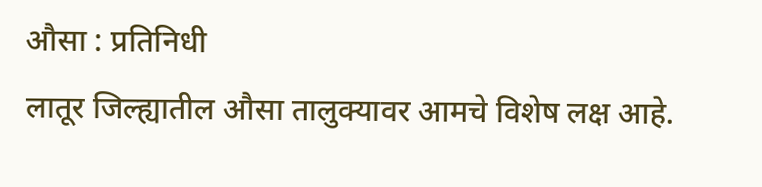औसा : प्रतिनिधी
लातूर जिल्ह्यातील औसा तालुक्यावर आमचे विशेष लक्ष आहे.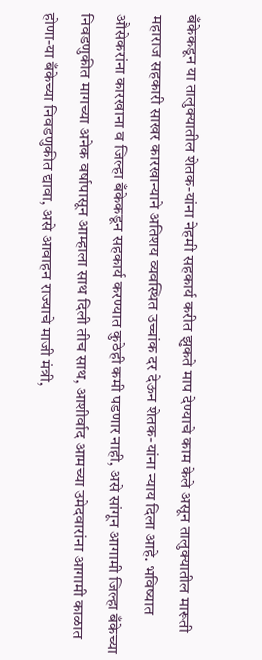बँकेकडून या तालुक्यातील शेतक-यांना नेहमी सहकार्य करीत झुकते माप देण्याचे काम केले असून तालुक्यातील मारूती महाराज सहकारी साखर कारखान्याने अतिशय व्यवस्थित उच्चांक दर देऊन शेतक-यांना न्याय दिला आहे. भविष्यात औसेकरांना कारखाना व जिल्हा बँकेकडून सहकार्य करण्यात कुठेही कमी पडणार नाही, असे सांगून आगामी जिल्हा बँकेच्या निवडणुकीत मागच्या अनेक वर्षापासून आम्हाला साथ दिली तीच साथ, आशीर्वाद आमच्या उमेदवारांना आगामी काळात होणा-या बँकेच्या निवडणुकीत द्यावा, असे आवाहन राज्याचे माजी मंत्री,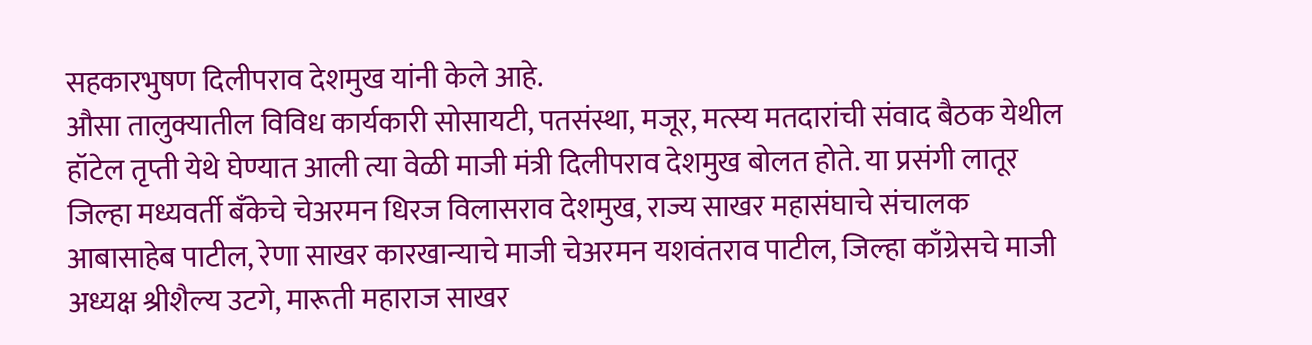सहकारभुषण दिलीपराव देशमुख यांनी केले आहे.
औसा तालुक्यातील विविध कार्यकारी सोसायटी, पतसंस्था, मजूर, मत्स्य मतदारांची संवाद बैठक येथील हॉटेल तृप्ती येथे घेण्यात आली त्या वेळी माजी मंत्री दिलीपराव देशमुख बोलत होते. या प्रसंगी लातूर जिल्हा मध्यवर्ती बँकेचे चेअरमन धिरज विलासराव देशमुख, राज्य साखर महासंघाचे संचालक आबासाहेब पाटील, रेणा साखर कारखान्याचे माजी चेअरमन यशवंतराव पाटील, जिल्हा काँग्रेसचे माजी अध्यक्ष श्रीशैल्य उटगे, मारूती महाराज साखर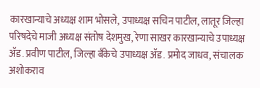कारखान्याचे अध्यक्ष शाम भोसले, उपाध्यक्ष सचिन पाटील, लातूर जिल्हा परिषदेचे माजी अध्यक्ष संतोष देशमुख, रेणा साखर कारखान्याचे उपाध्यक्ष ॲड. प्रवीण पाटील, जिल्हा बँकेचे उपाध्यक्ष ॲड. प्रमोद जाधव, संचालक अशोकराव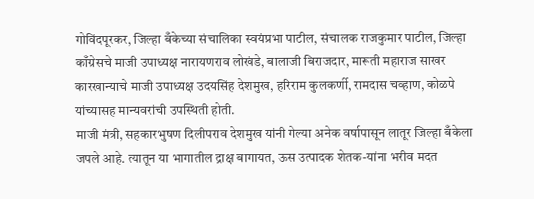गोविंदपूरकर, जिल्हा बँकेच्या संचालिका स्वयंप्रभा पाटील, संचालक राजकुमार पाटील, जिल्हा काँग्रेसचे माजी उपाध्यक्ष नारायणराव लोखंडे, बालाजी बिराजदार, मारूती महाराज साखर कारखान्याचे माजी उपाध्यक्ष उदयसिंह देशमुख, हरिराम कुलकर्णी, रामदास चव्हाण, कोळपे यांच्यासह मान्यवरांची उपस्थिती होती.
माजी मंत्री, सहकारभुषण दिलीपराव देशमुख यांनी गेल्या अनेक वर्षापासून लातूर जिल्हा बँकेला जपले आहे. त्यातून या भागातील द्राक्ष बागायत, ऊस उत्पादक शेतक-यांना भरीव मदत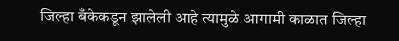जिल्हा बँकेकडून झालेली आहे त्यामुळे आगामी काळात जिल्हा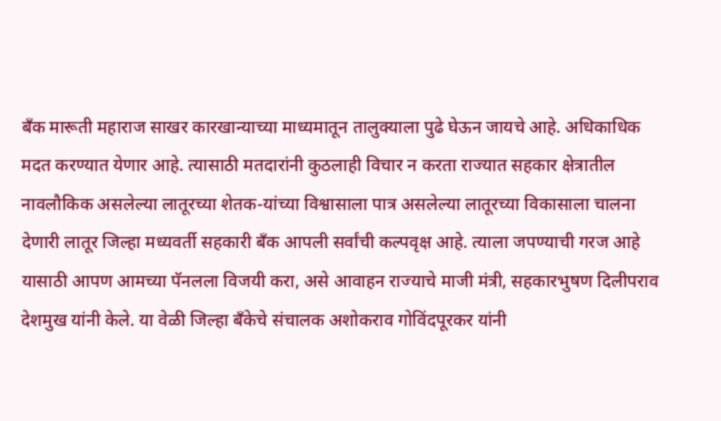बँक मारूती महाराज साखर कारखान्याच्या माध्यमातून तालुक्याला पुढे घेऊन जायचे आहे. अधिकाधिक मदत करण्यात येणार आहे. त्यासाठी मतदारांनी कुठलाही विचार न करता राज्यात सहकार क्षेत्रातील नावलौकिक असलेल्या लातूरच्या शेतक-यांच्या विश्वासाला पात्र असलेल्या लातूरच्या विकासाला चालना देणारी लातूर जिल्हा मध्यवर्ती सहकारी बँक आपली सर्वांची कल्पवृक्ष आहे. त्याला जपण्याची गरज आहे यासाठी आपण आमच्या पॅनलला विजयी करा, असे आवाहन राज्याचे माजी मंत्री, सहकारभुषण दिलीपराव देशमुख यांनी केले. या वेळी जिल्हा बँकेचे संचालक अशोकराव गोविंदपूरकर यांनी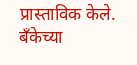प्रास्ताविक केले. बँकेच्या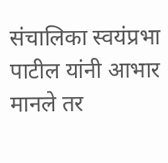संचालिका स्वयंप्रभा पाटील यांनी आभार मानले तर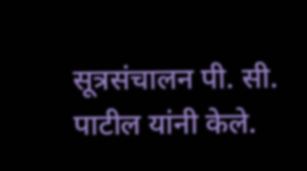सूत्रसंचालन पी. सी. पाटील यांनी केले.